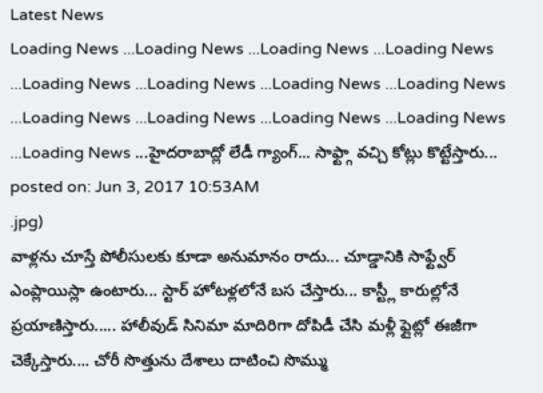Latest News
Loading News ...Loading News ...Loading News ...Loading News ...Loading News ...Loading News ...Loading News ...Loading News ...Loading News ...Loading News ...Loading News ...Loading News ...Loading News ...హైదరాబాద్లో లేడీ గ్యాంగ్... సాఫ్ట్గా వచ్చి కోట్లు కొట్టేస్తారు...
posted on: Jun 3, 2017 10:53AM
.jpg)
వాళ్లను చూస్తే పోలీసులకు కూడా అనుమానం రాదు... చూడ్డానికి సాఫ్ట్వేర్ ఎంప్లాయిస్లా ఉంటారు... స్టార్ హోటళ్లలోనే బస చేస్తారు... కాస్ట్లీ కారుల్లోనే ప్రయాణిస్తారు..... హాలీవుడ్ సినిమా మాదిరిగా దోపిడీ చేసి మళ్లీ ఫ్లైట్లో ఈజీగా చెక్కేస్తారు.... చోరీ సొత్తును దేశాలు దాటించి సొమ్ము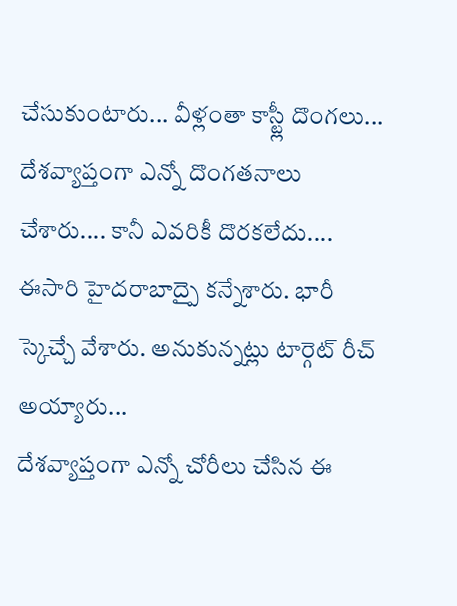చేసుకుంటారు... వీళ్లంతా కాస్ట్లీ దొంగలు... దేశవ్యాప్తంగా ఎన్నో దొంగతనాలు చేశారు.... కానీ ఎవరికీ దొరకలేదు.... ఈసారి హైదరాబాద్పై కన్నేశారు. భారీ స్కెచ్చే వేశారు. అనుకున్నట్లు టార్గెట్ రీచ్ అయ్యారు...
దేశవ్యాప్తంగా ఎన్నో చోరీలు చేసిన ఈ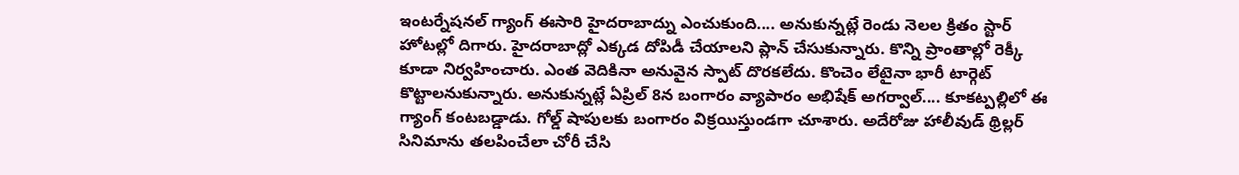ఇంటర్నేషనల్ గ్యాంగ్ ఈసారి హైదరాబాద్ను ఎంచుకుంది.... అనుకున్నట్లే రెండు నెలల క్రితం స్టార్ హోటల్లో దిగారు. హైదరాబాద్లో ఎక్కడ దోపిడీ చేయాలని ప్లాన్ చేసుకున్నారు. కొన్ని ప్రాంతాల్లో రెక్కీ కూడా నిర్వహించారు. ఎంత వెదికినా అనువైన స్పాట్ దొరకలేదు. కొంచెం లేటైనా భారీ టార్గెట్ కొట్టాలనుకున్నారు. అనుకున్నట్లే ఏప్రిల్ 8న బంగారం వ్యాపారం అభిషేక్ అగర్వాల్.... కూకట్పల్లిలో ఈ గ్యాంగ్ కంటబడ్డాడు. గోల్డ్ షాపులకు బంగారం విక్రయిస్తుండగా చూశారు. అదేరోజు హాలీవుడ్ థ్రిల్లర్ సినిమాను తలపించేలా చోరీ చేసి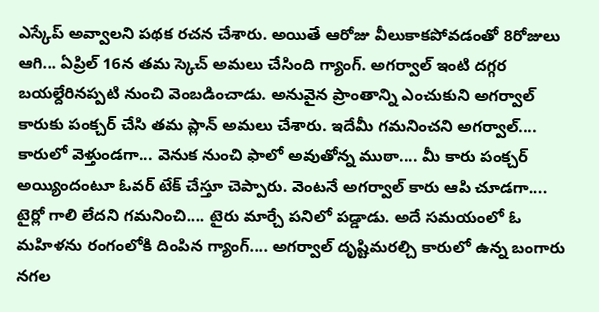ఎస్కేప్ అవ్వాలని పథక రచన చేశారు. అయితే ఆరోజు వీలుకాకపోవడంతో 8రోజులు ఆగి... ఏప్రిల్ 16న తమ స్కెచ్ అమలు చేసింది గ్యాంగ్. అగర్వాల్ ఇంటి దగ్గర బయల్దేరినప్పటి నుంచి వెంబడించాడు. అనువైన ప్రాంతాన్ని ఎంచుకుని అగర్వాల్ కారుకు పంక్చర్ చేసి తమ ప్లాన్ అమలు చేశారు. ఇదేమీ గమనించని అగర్వాల్.... కారులో వెళ్తుండగా... వెనుక నుంచి ఫాలో అవుతోన్న ముఠా.... మీ కారు పంక్చర్ అయ్యిందంటూ ఓవర్ టేక్ చేస్తూ చెప్పారు. వెంటనే అగర్వాల్ కారు ఆపి చూడగా.... టైర్లో గాలి లేదని గమనించి.... టైరు మార్చే పనిలో పడ్డాడు. అదే సమయంలో ఓ మహిళను రంగంలోకి దింపిన గ్యాంగ్.... అగర్వాల్ దృష్టిమరల్చి కారులో ఉన్న బంగారు నగల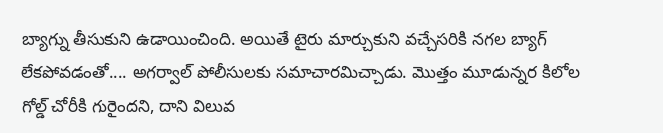బ్యాగ్ను తీసుకుని ఉడాయించింది. అయితే టైరు మార్చుకుని వచ్చేసరికి నగల బ్యాగ్ లేకపోవడంతో.... అగర్వాల్ పోలీసులకు సమాచారమిచ్చాడు. మొత్తం మూడున్నర కిలోల గోల్డ్ చోరీకి గురైందని, దాని విలువ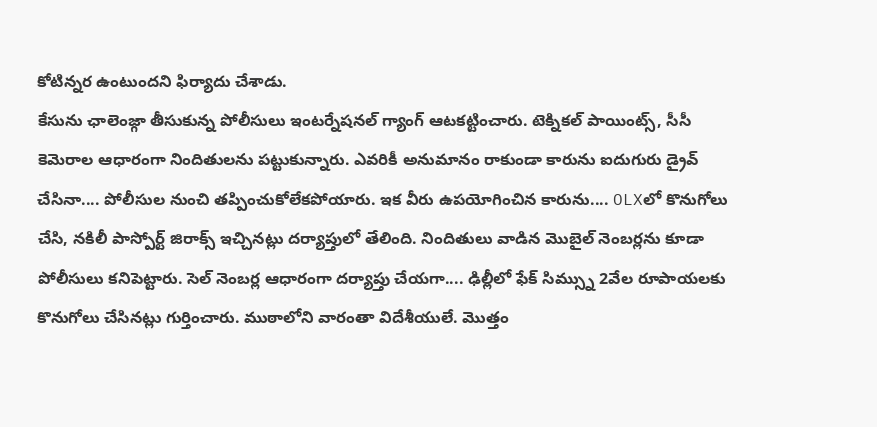కోటిన్నర ఉంటుందని ఫిర్యాదు చేశాడు.
కేసును ఛాలెంజ్గా తీసుకున్న పోలీసులు ఇంటర్నేషనల్ గ్యాంగ్ ఆటకట్టించారు. టెక్నికల్ పాయింట్స్, సీసీ కెమెరాల ఆధారంగా నిందితులను పట్టుకున్నారు. ఎవరికీ అనుమానం రాకుండా కారును ఐదుగురు డ్రైవ్ చేసినా.... పోలీసుల నుంచి తప్పించుకోలేకపోయారు. ఇక వీరు ఉపయోగించిన కారును.... OLXలో కొనుగోలు చేసి, నకిలీ పాస్పోర్ట్ జిరాక్స్ ఇచ్చినట్లు దర్యాప్తులో తేలింది. నిందితులు వాడిన మొబైల్ నెంబర్లను కూడా పోలీసులు కనిపెట్టారు. సెల్ నెంబర్ల ఆధారంగా దర్యాప్తు చేయగా.... ఢిల్లీలో ఫేక్ సిమ్స్ను 2వేల రూపాయలకు కొనుగోలు చేసినట్లు గుర్తించారు. ముఠాలోని వారంతా విదేశీయులే. మొత్తం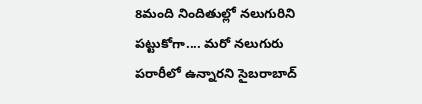8మంది నిందితుల్లో నలుగురిని పట్టుకోగా.... మరో నలుగురు పరారీలో ఉన్నారని సైబరాబాద్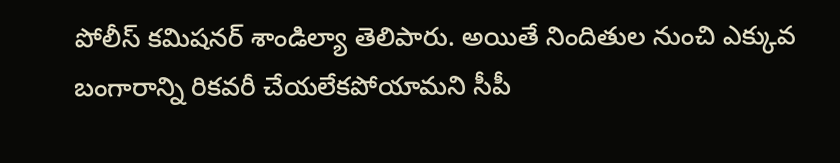పోలీస్ కమిషనర్ శాండిల్యా తెలిపారు. అయితే నిందితుల నుంచి ఎక్కువ బంగారాన్ని రికవరీ చేయలేకపోయామని సీపీ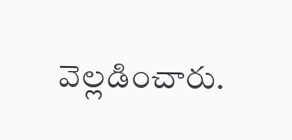వెల్లడించారు.